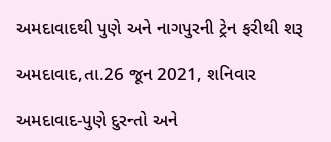અમદાવાદથી પુણે અને નાગપુરની ટ્રેન ફરીથી શરૂ

અમદાવાદ,તા.26 જૂન 2021, શનિવાર

અમદાવાદ-પુણે દુરન્તો અને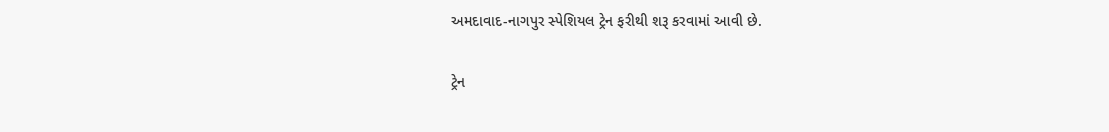અમદાવાદ-નાગપુર સ્પેશિયલ ટ્રેન ફરીથી શરૂ કરવામાં આવી છે.

ટ્રેન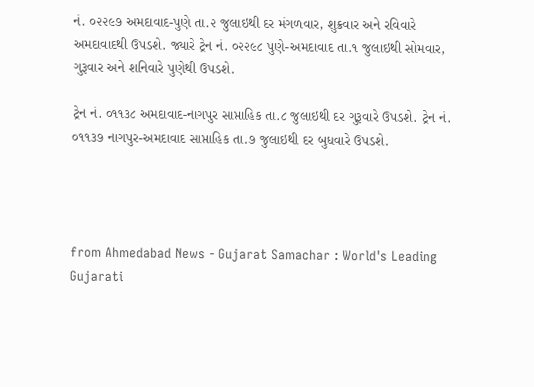નં. ૦૨૨૯૭ અમદાવાદ-પુણે તા.૨ જુલાઇથી દર મંગળવાર, શુક્રવાર અને રવિવારે  અમદાવાદથી ઉપડશે. જ્યારે ટ્રેન નં. ૦૨૨૯૮ પુણે-અમદાવાદ તા.૧ જુલાઇથી સોમવાર, ગુરૂવાર અને શનિવારે પુણેથી ઉપડશે.

ટ્રેન નં. ૦૧૧૩૮ અમદાવાદ-નાગપુર સાપ્તાહિક તા.૮ જુલાઇથી દર ગુરૂવારે ઉપડશે. ટ્રેન નં. ૦૧૧૩૭ નાગપુર-અમદાવાદ સાપ્તાહિક તા.૭ જુલાઇથી દર બુધવારે ઉપડશે.




from Ahmedabad News - Gujarat Samachar : World's Leading Gujarati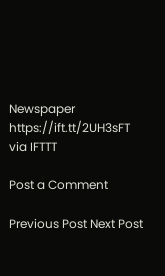Newspaper https://ift.tt/2UH3sFT
via IFTTT

Post a Comment

Previous Post Next Post